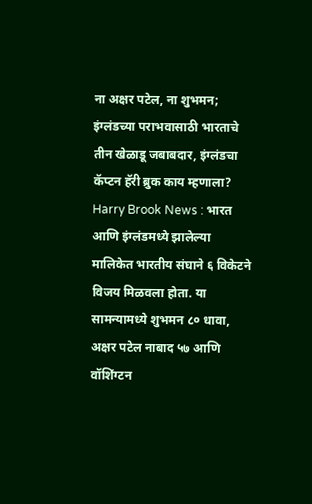ना अक्षर पटेल, ना शुभमन; इंग्लंडच्या पराभवासाठी भारताचे तीन खेळाडू जबाबदार, इंग्लंडचा कॅप्टन हॅरी ब्रुक काय म्हणाला?
Harry Brook News : भारत आणि इंग्लंडमध्ये झालेल्या मालिकेत भारतीय संघाने ६ विकेटने विजय मिळवला होता. या सामन्यामध्ये शुभमन ८० धावा, अक्षर पटेल नाबाद ५७ आणि वॉशिंग्टन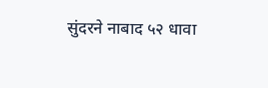सुंदरने नाबाद ५२ धावा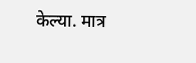केल्या. मात्र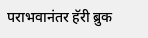पराभवानंतर हॅरी ब्रुक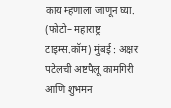काय म्हणाला जाणून घ्या. (फोटो– महाराष्ट्र टाइम्स.कॉम) मुंबई : अक्षर पटेलची अष्टपैलू कामगिरी आणि शुभमन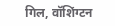गिल, वॉशिंग्टन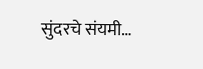सुंदरचे संयमी…